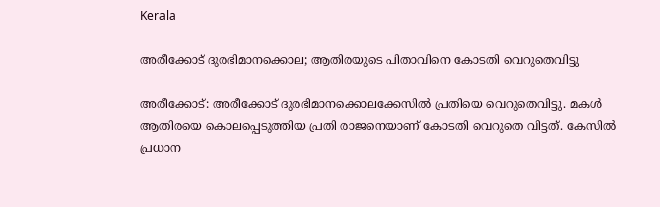Kerala

അരീക്കോട് ദുരഭിമാനക്കൊല; ആതിരയുടെ പിതാവിനെ കോടതി വെറുതെവിട്ടു

അരീക്കോട്: അരീക്കോട് ദുരഭിമാനക്കൊലക്കേസില്‍ പ്രതിയെ വെറുതെവിട്ടു. മകള്‍ ആതിരയെ കൊലപ്പെടുത്തിയ പ്രതി രാജനെയാണ് കോടതി വെറുതെ വിട്ടത്. കേസില്‍ പ്രധാന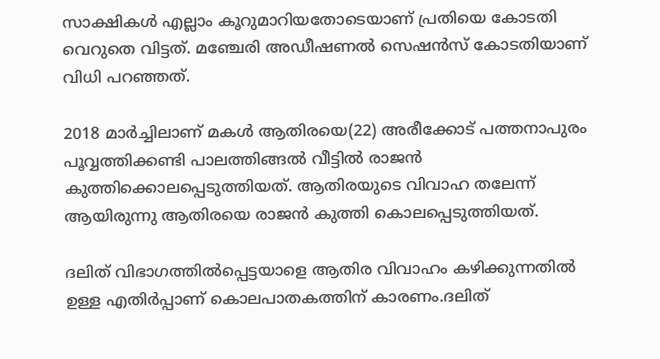സാക്ഷികള്‍ എല്ലാം കൂറുമാറിയതോടെയാണ് പ്രതിയെ കോടതി വെറുതെ വിട്ടത്. മഞ്ചേരി അഡീഷണല്‍ സെഷന്‍സ് കോടതിയാണ് വിധി പറഞ്ഞത്.

2018 മാര്‍ച്ചിലാണ് മകള്‍ ആതിരയെ(22) അരീക്കോട് പത്തനാപുരം പൂവ്വത്തിക്കണ്ടി പാലത്തിങ്ങല്‍ വീട്ടില്‍ രാജന്‍ കുത്തിക്കൊലപ്പെടുത്തിയത്. ആതിരയുടെ വിവാഹ തലേന്ന് ആയിരുന്നു ആതിരയെ രാജന്‍ കുത്തി കൊലപ്പെടുത്തിയത്.

ദലിത് വിഭാഗത്തില്‍പ്പെട്ടയാളെ ആതിര വിവാഹം കഴിക്കുന്നതില്‍ ഉള്ള എതിര്‍പ്പാണ് കൊലപാതകത്തിന് കാരണം.ദലിത്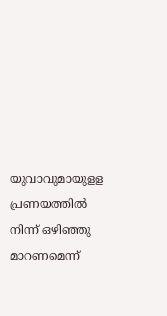യുവാവുമായുളള പ്രണയത്തില്‍ നിന്ന് ഒഴിഞ്ഞു മാറണമെന്ന്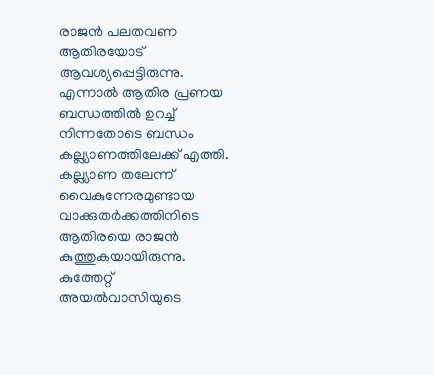രാജന്‍ പലതവണ ആതിരയോട് ആവശ്യപ്പെട്ടിരുന്നു. എന്നാല്‍ ആതിര പ്രണയ ബന്ധത്തില്‍ ഉറച്ച് നിന്നതോടെ ബന്ധം കല്ല്യാണത്തിലേക്ക് എത്തി. കല്ല്യാണ തലേന്ന് വൈകുന്നേരമുണ്ടായ വാക്കുതര്‍ക്കത്തിനിടെ ആതിരയെ രാജന്‍ കുത്തുകയായിരുന്നു. കുത്തേറ്റ് അയല്‍വാസിയുടെ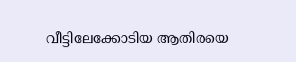വീട്ടിലേക്കോടിയ ആതിരയെ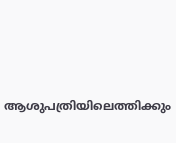ആശുപത്രിയിലെത്തിക്കും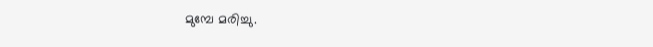മുമ്പേ മരിച്ചു.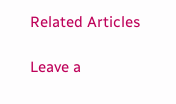Related Articles

Leave a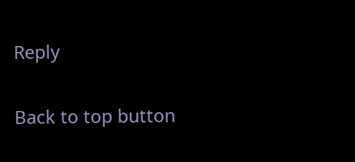Reply

Back to top button